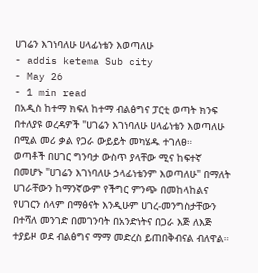ሀገሬን እገነባለሁ ሀላፊነቴን እወጣለሁ
- addis ketema Sub city
- May 26
- 1 min read
በአዲስ ከተማ ክፍለ ከተማ ብልፅግና ፓርቲ ወጣት ክንፍ በተለያዩ ወረዳዎች "ሀገሬን እገነባለሁ ሀላፊነቴን እወጣለሁ በሚል መሪ ቃል የጋራ ውይይት መካሄዱ ተገለፀ።
ወጣቶች በሀገር ግንባታ ውስጥ ያላቸው ሚና ከፍተኛ በመሆኑ "ሀገሬን እገነባለሁ ኃላፊነቴንም እወጣለሁ" በማለት ሀገራቸውን ከማንኛውም የችግር ምንጭ በመከላከልና የሀገርን ሰላም በማፅናት እንዲሁም ሀገረ-መንግስታቸውን በተሻለ መንገድ በመገንባት በአንድነትና በጋራ እጅ ለእጅ ተያይዞ ወደ ብልፅግና ማማ መድረስ ይጠበቅብናል ብለዋል።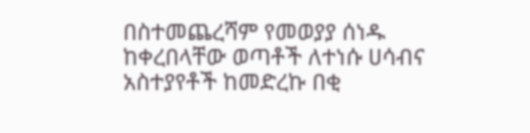በስተመጨረሻም የመወያያ ሰነዱ ከቀረበላቸው ወጣቶች ለተነሱ ሀሳብና አስተያየቶች ከመድረኩ በቂ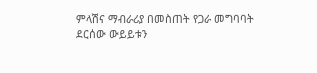ምላሽና ማብራሪያ በመስጠት የጋራ መግባባት ደርሰው ውይይቱን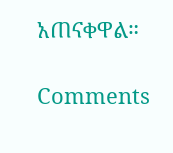አጠናቀዋል።

Comments